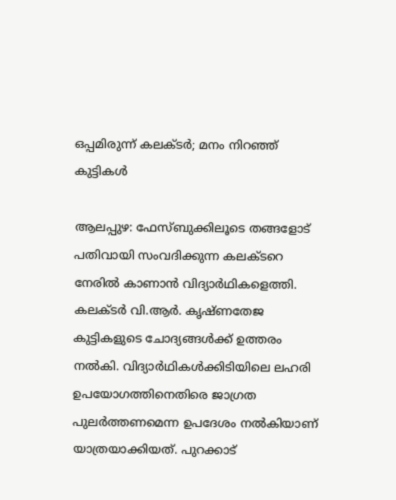ഒപ്പമിരുന്ന് കലക്ടര്‍; മനം നിറഞ്ഞ് കുട്ടികള്‍

ആലപ്പുഴ: ഫേസ്ബുക്കിലൂടെ തങ്ങളോട് പതിവായി സംവദിക്കുന്ന കലക്ടറെ നേരില്‍ കാണാന്‍ വിദ്യാര്‍ഥികളെത്തി. കലക്ടര്‍ വി.ആര്‍. കൃഷ്ണതേജ കുട്ടികളുടെ ചോദ്യങ്ങള്‍ക്ക് ഉത്തരം നല്‍കി. വിദ്യാര്‍ഥികള്‍ക്കിടിയിലെ ലഹരി ഉപയോഗത്തിനെതിരെ ജാഗ്രത പുലര്‍ത്തണമെന്ന ഉപദേശം നല്‍കിയാണ് യാത്രയാക്കിയത്. പുറക്കാട്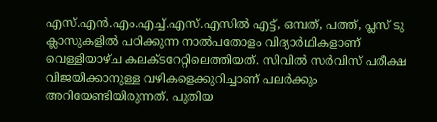എസ്.എന്‍.എം.എച്ച്.എസ്.എസില്‍ എട്ട്, ഒമ്പത്, പത്ത്, പ്ലസ് ടു ക്ലാസുകളില്‍ പഠിക്കുന്ന നാല്‍പതോളം വിദ്യാര്‍ഥികളാണ് വെള്ളിയാഴ്ച കലക്ടറേറ്റിലെത്തിയത്. സിവില്‍ സര്‍വിസ് പരീക്ഷ വിജയിക്കാനുള്ള വഴികളെക്കുറിച്ചാണ് പലര്‍ക്കും അറിയേണ്ടിയിരുന്നത്. പുതിയ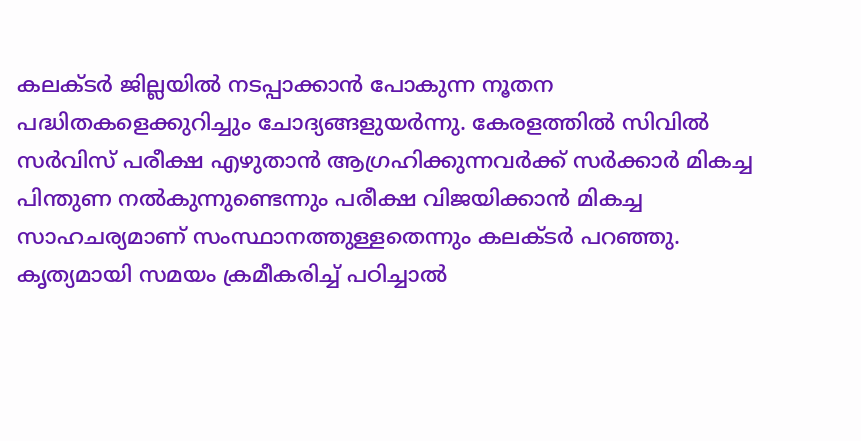കലക്ടര്‍ ജില്ലയില്‍ നടപ്പാക്കാന്‍ പോകുന്ന നൂതന പദ്ധിതകളെക്കുറിച്ചും ചോദ്യങ്ങളുയര്‍ന്നു. കേരളത്തില്‍ സിവില്‍ സര്‍വിസ് പരീക്ഷ എഴുതാന്‍ ആഗ്രഹിക്കുന്നവര്‍ക്ക് സര്‍ക്കാര്‍ മികച്ച പിന്തുണ നല്‍കുന്നുണ്ടെന്നും പരീക്ഷ വിജയിക്കാന്‍ മികച്ച സാഹചര്യമാണ് സംസ്ഥാനത്തുള്ളതെന്നും കലക്ടര്‍ പറഞ്ഞു. കൃത്യമായി സമയം ക്രമീകരിച്ച് പഠിച്ചാല്‍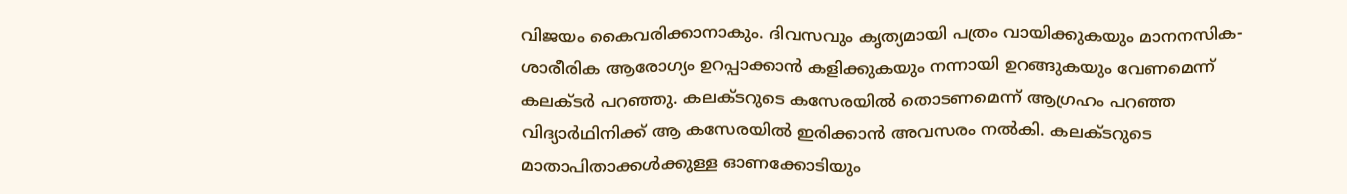വിജയം കൈവരിക്കാനാകും. ദിവസവും കൃത്യമായി പത്രം വായിക്കുകയും മാനനസിക- ശാരീരിക ആരോഗ്യം ഉറപ്പാക്കാന്‍ കളിക്കുകയും നന്നായി ഉറങ്ങുകയും വേണമെന്ന് കലക്ടര്‍ പറഞ്ഞു. കലക്ടറുടെ കസേരയില്‍ തൊടണമെന്ന് ആഗ്രഹം പറഞ്ഞ വിദ്യാര്‍ഥിനിക്ക് ആ കസേരയില്‍ ഇരിക്കാന്‍ അവസരം നല്‍കി. കലക്ടറുടെ മാതാപിതാക്കള്‍ക്കുള്ള ഓണക്കോടിയും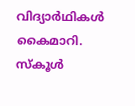വിദ്യാര്‍ഥികള്‍ കൈമാറി. സ്കൂള്‍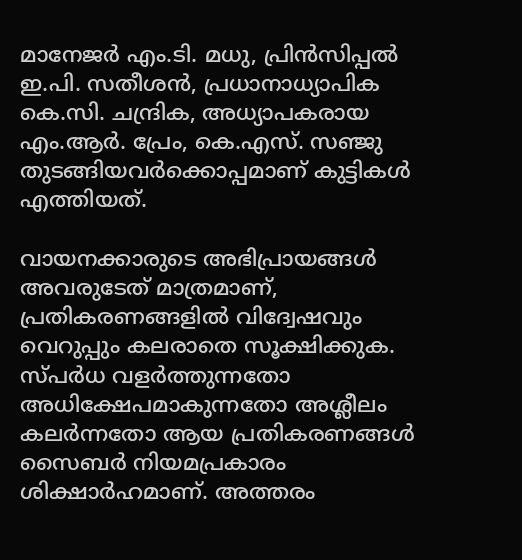മാനേജര്‍ എം.ടി. മധു, പ്രിന്‍സിപ്പല്‍ ഇ.പി. സതീശന്‍, പ്രധാനാധ്യാപിക കെ.സി. ചന്ദ്രിക, അധ്യാപകരായ എം.ആര്‍. പ്രേം, കെ.എസ്. സഞ്ജു തുടങ്ങിയവര്‍ക്കൊപ്പമാണ് കുട്ടികള്‍ എത്തിയത്.

വായനക്കാരുടെ അഭിപ്രായങ്ങള്‍ അവരുടേത് മാത്രമാണ്, പ്രതികരണങ്ങളിൽ വിദ്വേഷവും വെറുപ്പും കലരാതെ സൂക്ഷിക്കുക. സ്പർധ വളർത്തുന്നതോ അധിക്ഷേപമാകുന്നതോ അശ്ലീലം കലർന്നതോ ആയ പ്രതികരണങ്ങൾ സൈബർ നിയമപ്രകാരം ശിക്ഷാർഹമാണ്. അത്തരം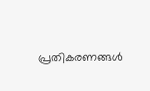പ്രതികരണങ്ങൾ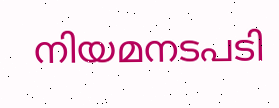നിയമനടപടി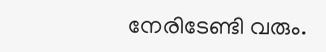നേരിടേണ്ടി വരും.